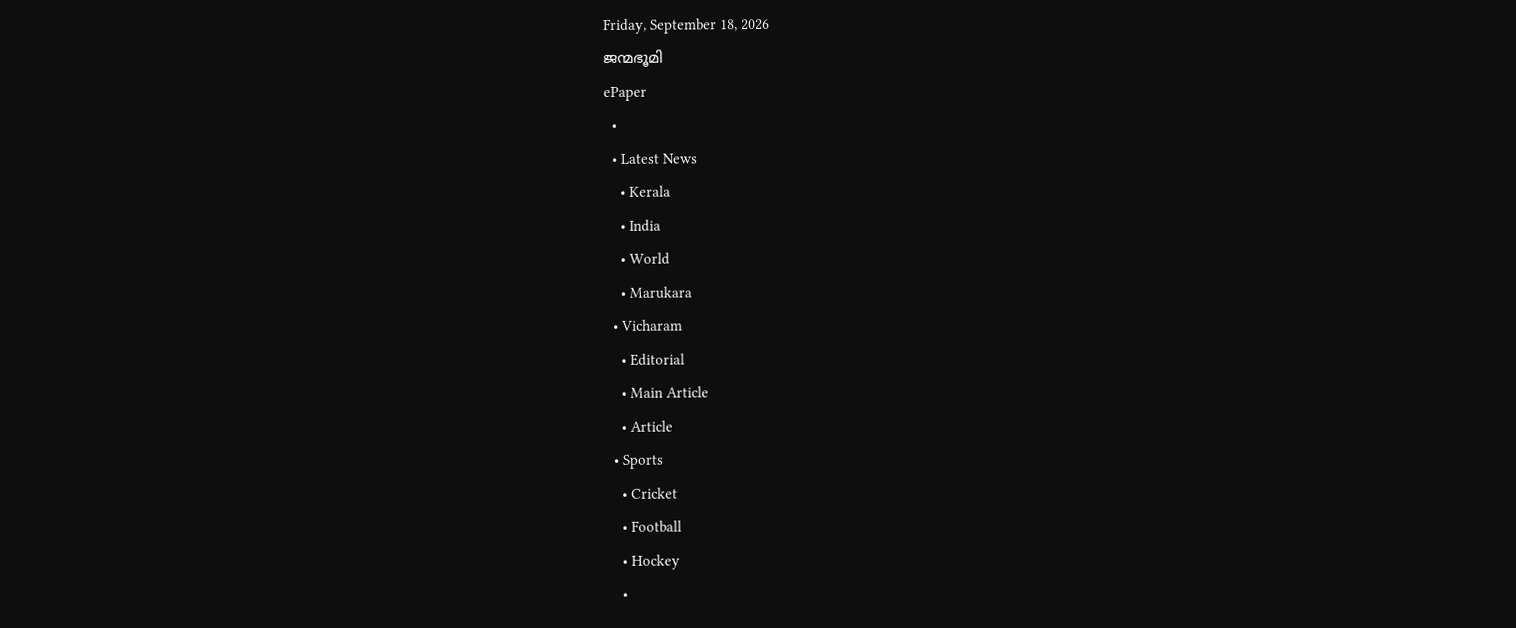Friday, September 18, 2026
ജന്മഭൂമി
ePaper
  •
  • Latest News
    • Kerala
    • India
    • World
    • Marukara
  • Vicharam
    • Editorial
    • Main Article
    • Article
  • Sports
    • Cricket
    • Football
    • Hockey
    •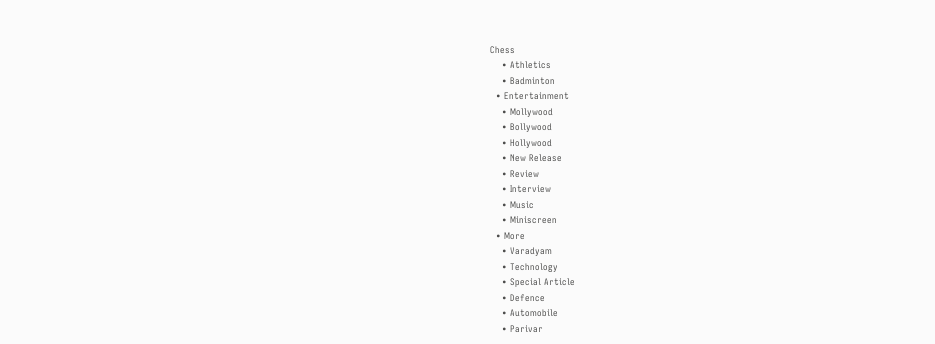Chess
    • Athletics
    • Badminton
  • Entertainment
    • Mollywood
    • Bollywood
    • Hollywood
    • New Release
    • Review
    • Interview
    • Music
    • Miniscreen
  • More
    • Varadyam
    • Technology
    • Special Article
    • Defence
    • Automobile
    • Parivar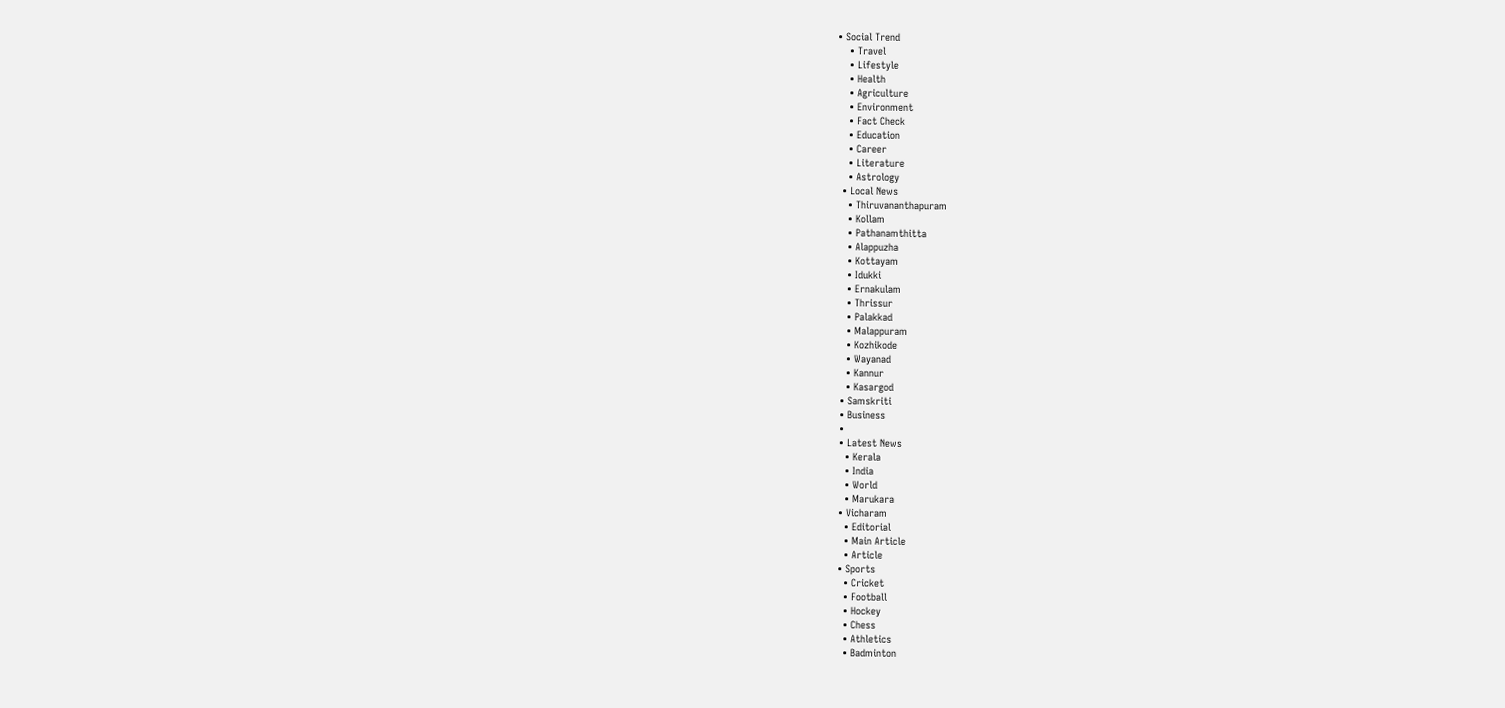• Social Trend
    • Travel
    • Lifestyle
    • Health
    • Agriculture
    • Environment
    • Fact Check
    • Education
    • Career
    • Literature
    • Astrology
  • Local News
    • Thiruvananthapuram
    • Kollam
    • Pathanamthitta
    • Alappuzha
    • Kottayam
    • Idukki
    • Ernakulam
    • Thrissur
    • Palakkad
    • Malappuram
    • Kozhikode
    • Wayanad
    • Kannur
    • Kasargod
  • Samskriti
  • Business
  •
  • Latest News
    • Kerala
    • India
    • World
    • Marukara
  • Vicharam
    • Editorial
    • Main Article
    • Article
  • Sports
    • Cricket
    • Football
    • Hockey
    • Chess
    • Athletics
    • Badminton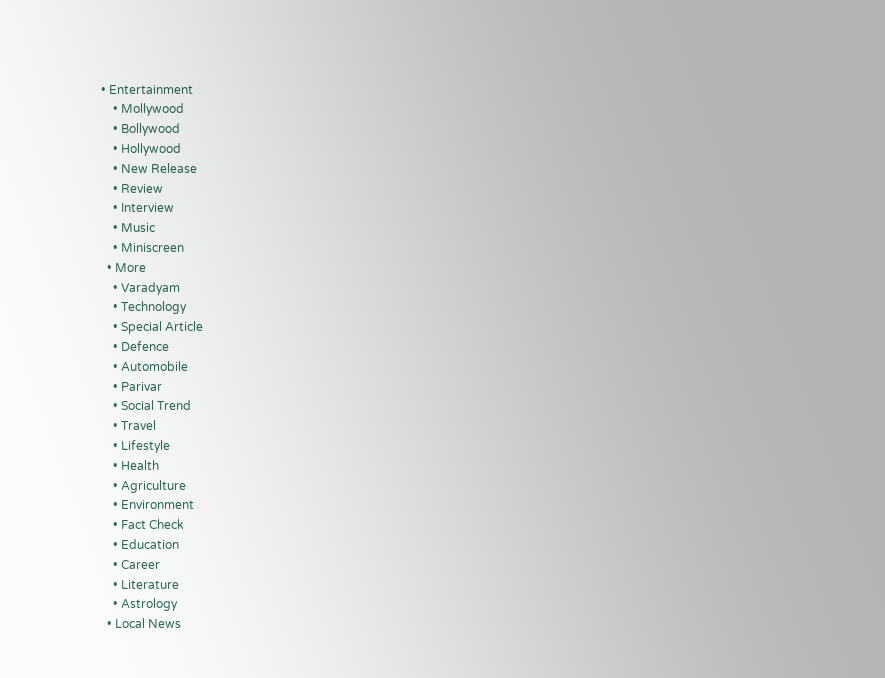• Entertainment
    • Mollywood
    • Bollywood
    • Hollywood
    • New Release
    • Review
    • Interview
    • Music
    • Miniscreen
  • More
    • Varadyam
    • Technology
    • Special Article
    • Defence
    • Automobile
    • Parivar
    • Social Trend
    • Travel
    • Lifestyle
    • Health
    • Agriculture
    • Environment
    • Fact Check
    • Education
    • Career
    • Literature
    • Astrology
  • Local News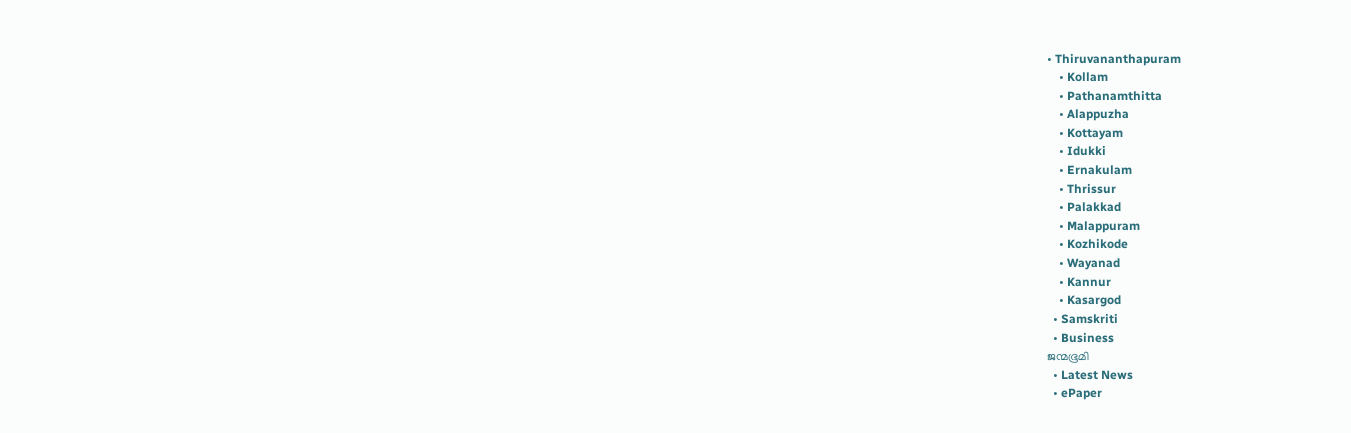• Thiruvananthapuram
    • Kollam
    • Pathanamthitta
    • Alappuzha
    • Kottayam
    • Idukki
    • Ernakulam
    • Thrissur
    • Palakkad
    • Malappuram
    • Kozhikode
    • Wayanad
    • Kannur
    • Kasargod
  • Samskriti
  • Business
ജന്മഭൂമി
  • Latest News
  • ePaper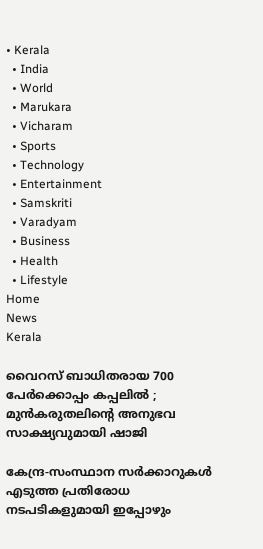• Kerala
  • India
  • World
  • Marukara
  • Vicharam
  • Sports
  • Technology
  • Entertainment
  • Samskriti
  • Varadyam
  • Business
  • Health
  • Lifestyle
Home
News
Kerala

വൈറസ് ബാധിതരായ 700 പേര്‍ക്കൊപ്പം കപ്പലില്‍ ; മുന്‍കരുതലിന്റെ അനുഭവ സാക്ഷ്യവുമായി ഷാജി

കേന്ദ്ര-സംസ്ഥാന സര്‍ക്കാറുകള്‍ എടുത്ത പ്രതിരോധ നടപടികളുമായി ഇപ്പോഴും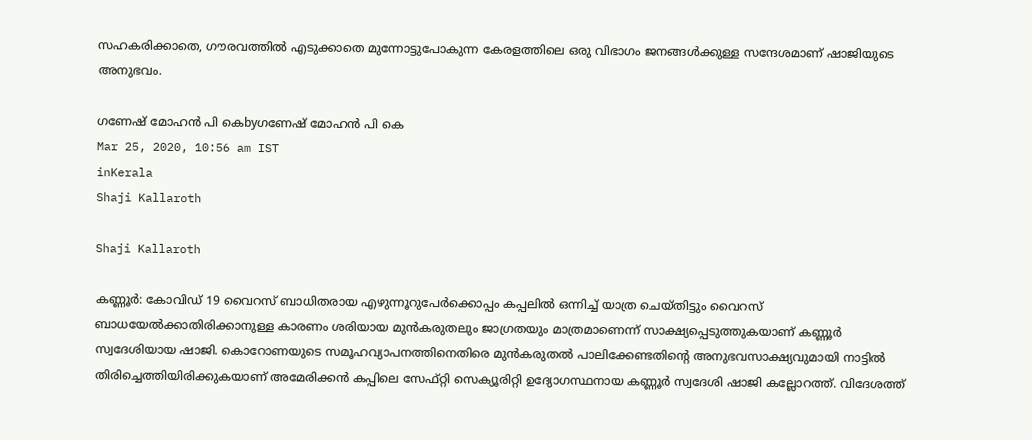സഹകരിക്കാതെ, ഗൗരവത്തില്‍ എടുക്കാതെ മുന്നോട്ടുപോകുന്ന കേരളത്തിലെ ഒരു വിഭാഗം ജനങ്ങള്‍ക്കുള്ള സന്ദേശമാണ് ഷാജിയുടെ അനുഭവം.

ഗണേഷ് മോഹന്‍ പി കെbyഗണേഷ് മോഹന്‍ പി കെ
Mar 25, 2020, 10:56 am IST
inKerala
Shaji Kallaroth

Shaji Kallaroth

കണ്ണൂര്‍: കോവിഡ് 19 വൈറസ് ബാധിതരായ എഴുന്നൂറുപേര്‍ക്കൊപ്പം കപ്പലില്‍ ഒന്നിച്ച് യാത്ര ചെയ്തിട്ടും വൈറസ് ബാധയേല്‍ക്കാതിരിക്കാനുള്ള കാരണം ശരിയായ മുന്‍കരുതലും ജാഗ്രതയും മാത്രമാണെന്ന് സാക്ഷ്യപ്പെടുത്തുകയാണ് കണ്ണൂര്‍ സ്വദേശിയായ ഷാജി. കൊറോണയുടെ സമൂഹവ്യാപനത്തിനെതിരെ മുന്‍കരുതല്‍ പാലിക്കേണ്ടതിന്റെ അനുഭവസാക്ഷ്യവുമായി നാട്ടില്‍ തിരിച്ചെത്തിയിരിക്കുകയാണ് അമേരിക്കന്‍ കപ്പിലെ സേഫ്റ്റി സെക്യൂരിറ്റി ഉദ്യോഗസ്ഥനായ കണ്ണൂര്‍ സ്വദേശി ഷാജി കല്ലോറത്ത്. വിദേശത്ത്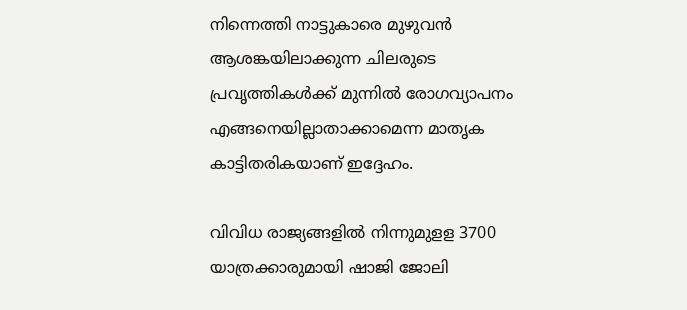നിന്നെത്തി നാട്ടുകാരെ മുഴുവന്‍ ആശങ്കയിലാക്കുന്ന ചിലരുടെ പ്രവൃത്തികള്‍ക്ക് മുന്നില്‍ രോഗവ്യാപനം എങ്ങനെയില്ലാതാക്കാമെന്ന മാതൃക കാട്ടിതരികയാണ് ഇദ്ദേഹം.

വിവിധ രാജ്യങ്ങളില്‍ നിന്നുമുളള 3700 യാത്രക്കാരുമായി ഷാജി ജോലി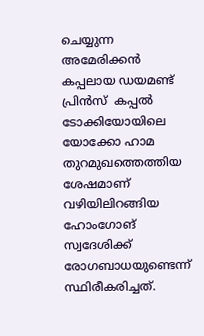ചെയ്യുന്ന അമേരിക്കന്‍ കപ്പലായ ഡയമണ്ട് പ്രിന്‍സ്  കപ്പല്‍  ടോക്കിയോയിലെ യോക്കോ ഹാമ തുറമുഖത്തെത്തിയ ശേഷമാണ് വഴിയിലിറങ്ങിയ ഹോംഗോങ് സ്വദേശിക്ക് രോഗബാധയുണ്ടെന്ന് സ്ഥിരീകരിച്ചത്.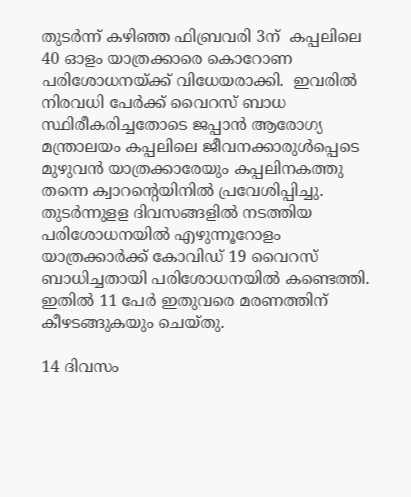തുടര്‍ന്ന് കഴിഞ്ഞ ഫിബ്രവരി 3ന്  കപ്പലിലെ 40 ഓളം യാത്രക്കാരെ കൊറോണ പരിശോധനയ്‌ക്ക് വിധേയരാക്കി.  ഇവരില്‍ നിരവധി പേര്‍ക്ക് വൈറസ് ബാധ സ്ഥിരീകരിച്ചതോടെ ജപ്പാന്‍ ആരോഗ്യ മന്ത്രാലയം കപ്പലിലെ ജീവനക്കാരുള്‍പ്പെടെ മുഴുവന്‍ യാത്രക്കാരേയും കപ്പലിനകത്തു തന്നെ ക്വാറന്റെയിനില്‍ പ്രവേശിപ്പിച്ചു. തുടര്‍ന്നുളള ദിവസങ്ങളില്‍ നടത്തിയ പരിശോധനയില്‍ എഴുന്നൂറോളം യാത്രക്കാര്‍ക്ക് കോവിഡ് 19 വൈറസ് ബാധിച്ചതായി പരിശോധനയില്‍ കണ്ടെത്തി. ഇതില്‍ 11 പേര്‍ ഇതുവരെ മരണത്തിന് കീഴടങ്ങുകയും ചെയ്തു.

14 ദിവസം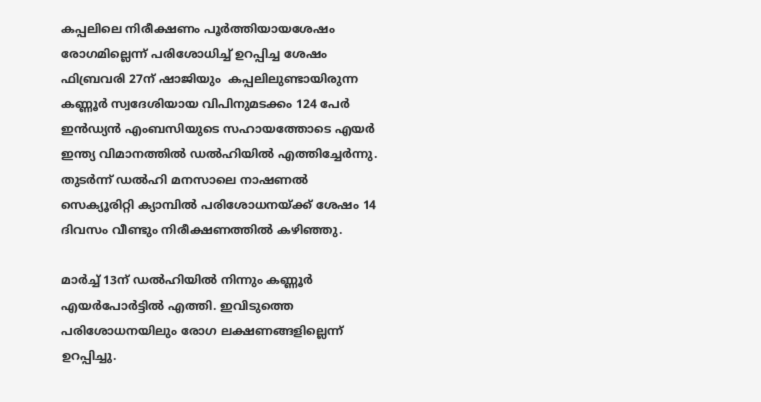കപ്പലിലെ നിരീക്ഷണം പൂര്‍ത്തിയായശേഷം രോഗമില്ലെന്ന് പരിശോധിച്ച് ഉറപ്പിച്ച ശേഷം ഫിബ്രവരി 27ന് ഷാജിയും  കപ്പലിലുണ്ടായിരുന്ന കണ്ണൂര്‍ സ്വദേശിയായ വിപിനുമടക്കം 124 പേര്‍ ഇന്‍ഡ്യന്‍ എംബസിയുടെ സഹായത്തോടെ എയര്‍ ഇന്ത്യ വിമാനത്തില്‍ ഡല്‍ഹിയില്‍ എത്തിച്ചേര്‍ന്നു. തുടര്‍ന്ന് ഡല്‍ഹി മനസാലെ നാഷണല്‍ സെക്യൂരിറ്റി ക്യാമ്പില്‍ പരിശോധനയ്‌ക്ക് ശേഷം 14 ദിവസം വീണ്ടും നിരീക്ഷണത്തില്‍ കഴിഞ്ഞു.

മാര്‍ച്ച് 13ന് ഡല്‍ഹിയില്‍ നിന്നും കണ്ണൂര്‍ എയര്‍പോര്‍ട്ടില്‍ എത്തി. ഇവിടുത്തെ പരിശോധനയിലും രോഗ ലക്ഷണങ്ങളില്ലെന്ന് ഉറപ്പിച്ചു.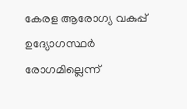കേരള ആരോഗ്യ വകുപ്പ് ഉദ്യോഗസ്ഥര്‍ രോഗമില്ലെന്ന്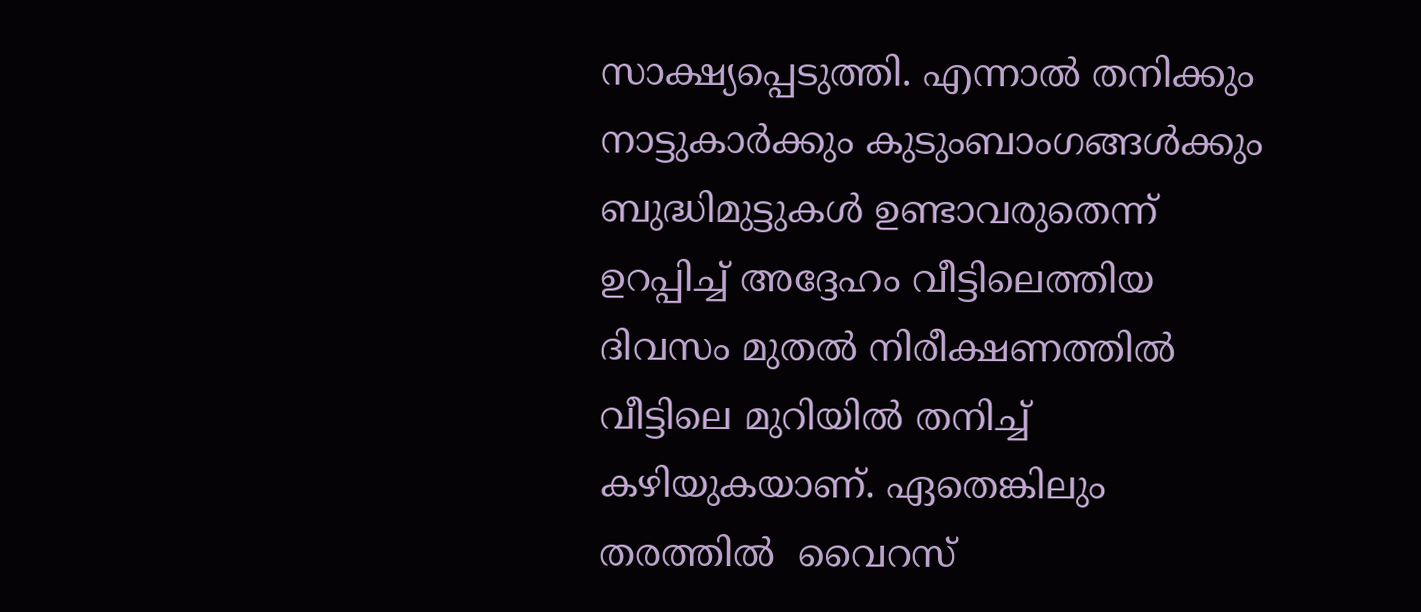സാക്ഷ്യപ്പെടുത്തി. എന്നാല്‍ തനിക്കും നാട്ടുകാര്‍ക്കും കുടുംബാംഗങ്ങള്‍ക്കും ബുദ്ധിമുട്ടുകള്‍ ഉണ്ടാവരുതെന്ന് ഉറപ്പിച്ച് അദ്ദേഹം വീട്ടിലെത്തിയ ദിവസം മുതല്‍ നിരീക്ഷണത്തില്‍ വീട്ടിലെ മുറിയില്‍ തനിച്ച് കഴിയുകയാണ്. ഏതെങ്കിലും തരത്തില്‍  വൈറസ്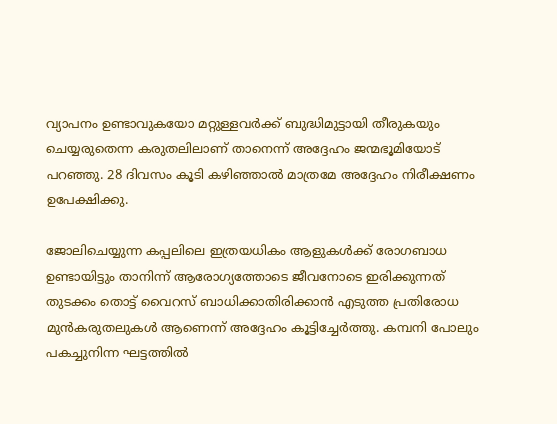വ്യാപനം ഉണ്ടാവുകയോ മറ്റുള്ളവര്‍ക്ക് ബുദ്ധിമുട്ടായി തീരുകയും ചെയ്യരുതെന്ന കരുതലിലാണ് താനെന്ന് അദ്ദേഹം ജന്മഭൂമിയോട് പറഞ്ഞു. 28 ദിവസം കൂടി കഴിഞ്ഞാല്‍ മാത്രമേ അദ്ദേഹം നിരീക്ഷണം ഉപേക്ഷിക്കു.

ജോലിചെയ്യുന്ന കപ്പലിലെ ഇത്രയധികം ആളുകള്‍ക്ക് രോഗബാധ ഉണ്ടായിട്ടും താനിന്ന് ആരോഗ്യത്തോടെ ജീവനോടെ ഇരിക്കുന്നത് തുടക്കം തൊട്ട് വൈറസ് ബാധിക്കാതിരിക്കാന്‍ എടുത്ത പ്രതിരോധ മുന്‍കരുതലുകള്‍ ആണെന്ന് അദ്ദേഹം കൂട്ടിച്ചേര്‍ത്തു. കമ്പനി പോലും പകച്ചുനിന്ന ഘട്ടത്തില്‍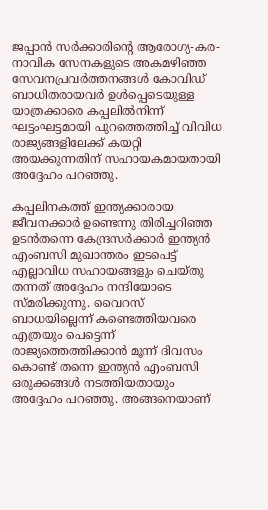ജപ്പാന്‍ സര്‍ക്കാരിന്റെ ആരോഗ്യ-കര-നാവിക സേനകളുടെ അകമഴിഞ്ഞ സേവനപ്രവര്‍ത്തനങ്ങള്‍ കോവിഡ് ബാധിതരായവര്‍ ഉള്‍പ്പെടെയുള്ള യാത്രക്കാരെ കപ്പലില്‍നിന്ന് ഘട്ടംഘട്ടമായി പുറത്തെത്തിച്ച് വിവിധ രാജ്യങ്ങളിലേക്ക് കയറ്റി അയക്കുന്നതിന് സഹായകമായതായി അദ്ദേഹം പറഞ്ഞു.

കപ്പലിനകത്ത് ഇന്ത്യക്കാരായ ജീവനക്കാര്‍ ഉണ്ടെന്നു തിരിച്ചറിഞ്ഞ ഉടന്‍തന്നെ കേന്ദ്രസര്‍ക്കാര്‍ ഇന്ത്യന്‍ എംബസി മുഖാന്തരം ഇടപെട്ട് എല്ലാവിധ സഹായങ്ങളും ചെയ്തു തന്നത് അദ്ദേഹം നന്ദിയോടെ സ്മരിക്കുന്നു. വൈറസ് ബാധയില്ലെന്ന് കണ്ടെത്തിയവരെ എത്രയും പെട്ടെന്ന് രാജ്യത്തെത്തിക്കാന്‍ മൂന്ന് ദിവസം കൊണ്ട് തന്നെ ഇന്ത്യന്‍ എംബസി ഒരുക്കങ്ങള്‍ നടത്തിയതായും അദ്ദേഹം പറഞ്ഞു. അങ്ങനെയാണ്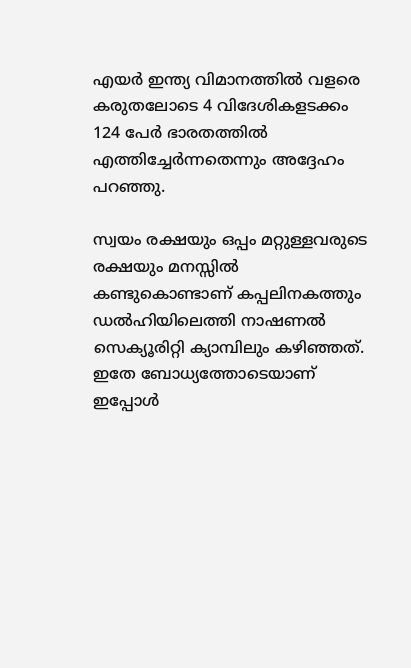എയര്‍ ഇന്ത്യ വിമാനത്തില്‍ വളരെ കരുതലോടെ 4 വിദേശികളടക്കം 124 പേര്‍ ഭാരതത്തില്‍ എത്തിച്ചേര്‍ന്നതെന്നും അദ്ദേഹം പറഞ്ഞു.

സ്വയം രക്ഷയും ഒപ്പം മറ്റുള്ളവരുടെ രക്ഷയും മനസ്സില്‍ കണ്ടുകൊണ്ടാണ് കപ്പലിനകത്തും ഡല്‍ഹിയിലെത്തി നാഷണല്‍ സെക്യൂരിറ്റി ക്യാമ്പിലും കഴിഞ്ഞത്. ഇതേ ബോധ്യത്തോടെയാണ് ഇപ്പോള്‍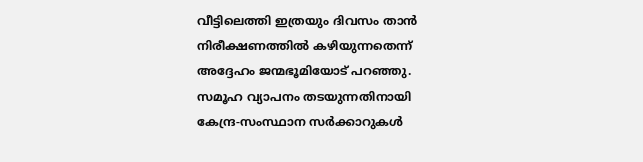വീട്ടിലെത്തി ഇത്രയും ദിവസം താന്‍ നിരീക്ഷണത്തില്‍ കഴിയുന്നതെന്ന് അദ്ദേഹം ജന്മഭൂമിയോട് പറഞ്ഞു. സമൂഹ വ്യാപനം തടയുന്നതിനായി കേന്ദ്ര-സംസ്ഥാന സര്‍ക്കാറുകള്‍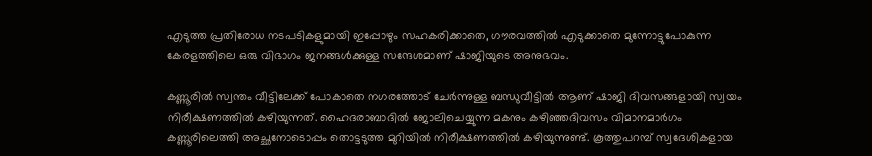എടുത്ത പ്രതിരോധ നടപടികളുമായി ഇപ്പോഴും സഹകരിക്കാതെ, ഗൗരവത്തില്‍ എടുക്കാതെ മുന്നോട്ടുപോകുന്ന കേരളത്തിലെ ഒരു വിഭാഗം ജനങ്ങള്‍ക്കുള്ള സന്ദേശമാണ് ഷാജിയുടെ അനുഭവം.

കണ്ണൂരില്‍ സ്വന്തം വീട്ടിലേക്ക് പോകാതെ നഗരത്തോട് ചേര്‍ന്നുള്ള ബന്ധുവീട്ടില്‍ ആണ് ഷാജി ദിവസങ്ങളായി സ്വയം നിരീക്ഷണത്തില്‍ കഴിയുന്നത്. ഹൈദരാബാദില്‍ ജോലിചെയ്യുന്ന മകനും കഴിഞ്ഞദിവസം വിമാനമാര്‍ഗം കണ്ണൂരിലെത്തി അച്ഛനോടൊപ്പം തൊട്ടടുത്ത മുറിയില്‍ നിരീക്ഷണത്തില്‍ കഴിയുന്നുണ്ട്. കൂത്തുപറമ്പ് സ്വദേശികളായ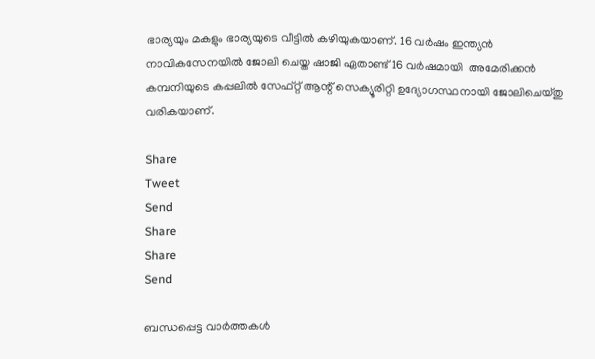ഭാര്യയും മകളും ഭാര്യയുടെ വീട്ടില്‍ കഴിയുകയാണ്. 16 വര്‍ഷം ഇന്ത്യന്‍ നാവികസേനയില്‍ ജോലി ചെയ്ത ഷാജി ഏതാണ്ട് 16 വര്‍ഷമായി  അമേരിക്കന്‍ കമ്പനിയുടെ കപ്പലില്‍ സേഫ്റ്റ് ആന്റ് സെക്യൂരിറ്റി ഉദ്യോഗസ്ഥനായി ജോലിചെയ്തു വരികയാണ്.

Share
Tweet
Send
Share
Share
Send

ബന്ധപ്പെട്ട വാര്‍ത്തകള്‍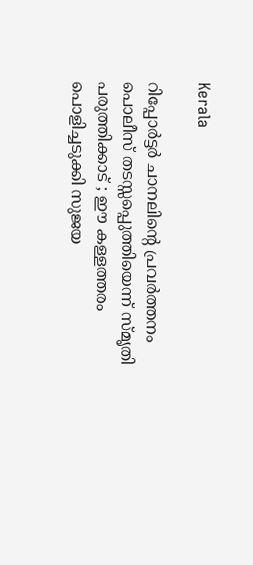Kerala

റിപ്പോര്‍ട്ടര്‍ ചാനലിന്റെ പ്രവര്‍ത്തനം പൊലീസ് തടസ്സപ്പെുത്തിയെന്ന് സ്മൃതി പരുത്തിക്കാട് ; ഈ കള്ളത്തരം പൊളിച്ചടുക്കി സുജയ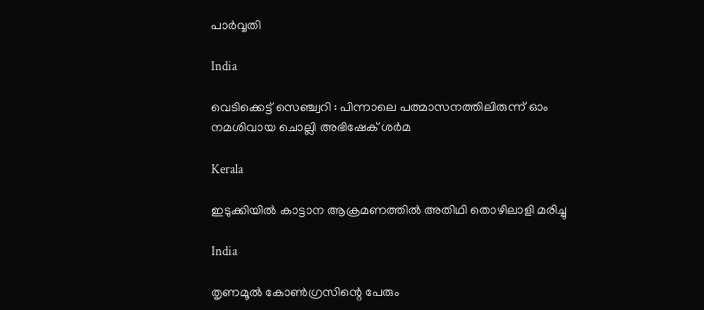പാര്‍വ്വതി

India

വെടിക്കെട്ട് സെഞ്ച്വറി : പിന്നാലെ പത്മാസനത്തിലിരുന്ന് ഓം നമശിവായ ചൊല്ലി അഭിഷേക് ശര്‍മ

Kerala

ഇടുക്കിയില്‍ കാട്ടാന ആക്രമണത്തില്‍ അതിഥി തൊഴിലാളി മരിച്ചു

India

തൃണമൂല്‍ കോണ്‍ഗ്രസിന്റെ പേരും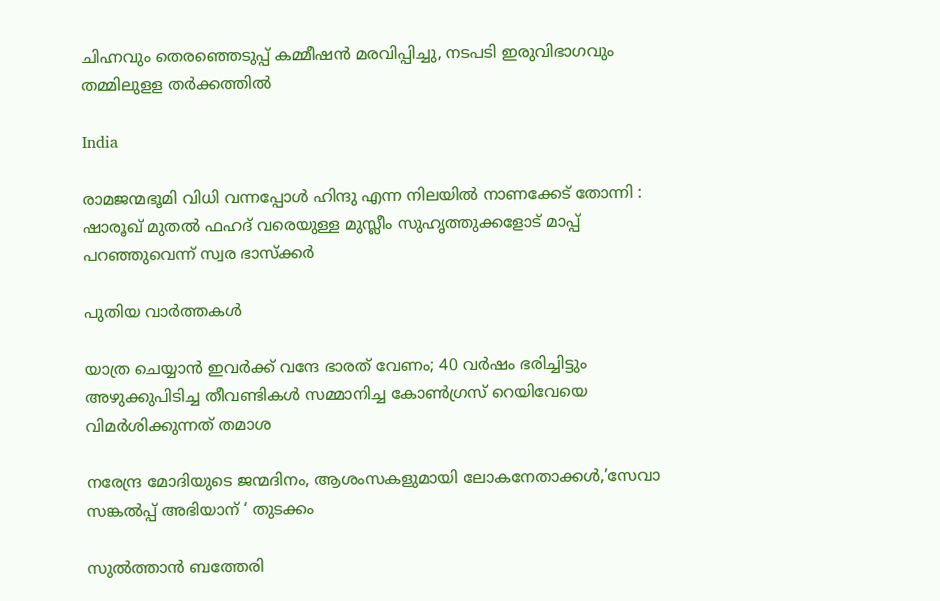ചിഹ്നവും തെരഞ്ഞെടുപ്പ് കമ്മീഷന്‍ മരവിപ്പിച്ചു, നടപടി ഇരുവിഭാഗവും തമ്മിലുളള തര്‍ക്കത്തില്‍

India

രാമജന്മഭൂമി വിധി വന്നപ്പോൾ ഹിന്ദു എന്ന നിലയിൽ നാണക്കേട് തോന്നി : ഷാരൂഖ് മുതൽ ഫഹദ് വരെയുള്ള മുസ്ലീം സുഹൃത്തുക്കളോട് മാപ്പ് പറഞ്ഞുവെന്ന് സ്വര ഭാസ്ക്കർ

പുതിയ വാര്‍ത്തകള്‍

യാത്ര ചെയ്യാന്‍ ഇവര്‍ക്ക് വന്ദേ ഭാരത് വേണം; 40 വര്‍ഷം ഭരിച്ചിട്ടും അഴുക്കുപിടിച്ച തീവണ്ടികള്‍ സമ്മാനിച്ച കോണ്‍ഗ്രസ് റെയിവേയെ വിമര്‍ശിക്കുന്നത് തമാശ

നരേന്ദ്ര മോദിയുടെ ജന്മദിനം, ആശംസകളുമായി ലോകനേതാക്കള്‍,’സേവാ സങ്കല്‍പ്പ് അഭിയാന് ‘ തുടക്കം

സുല്‍ത്താന്‍ ബത്തേരി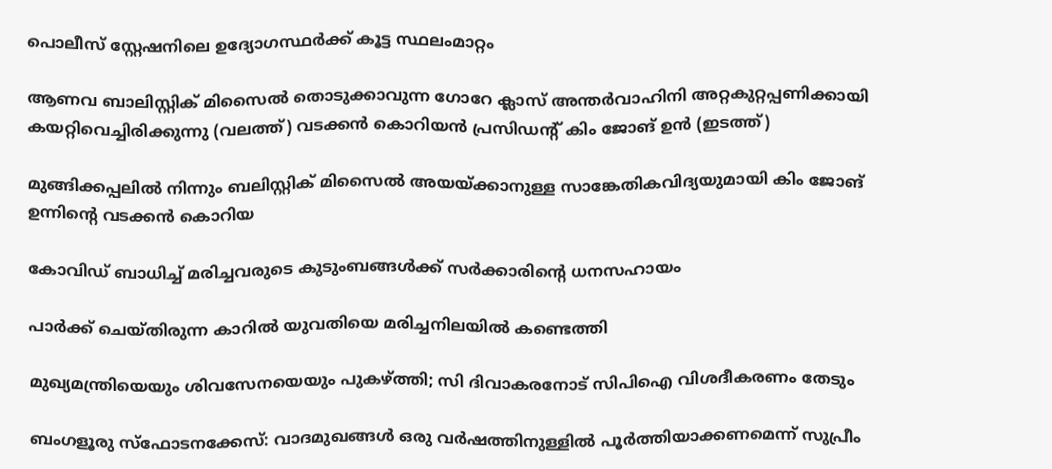പൊലീസ് സ്റ്റേഷനിലെ ഉദ്യോഗസ്ഥര്‍ക്ക് കൂട്ട സ്ഥലംമാറ്റം

ആണവ ബാലിസ്റ്റിക് മിസൈല്‍ തൊടുക്കാവുന്ന ഗോറേ ക്ലാസ് അന്തര്‍വാഹിനി അറ്റകുറ്റപ്പണിക്കായി കയറ്റിവെച്ചിരിക്കുന്നു (വലത്ത്) വടക്കന്‍ കൊറിയന്‍ പ്രസിഡന്‍റ് കിം ജോങ് ഉന്‍ (ഇടത്ത്)

മുങ്ങിക്കപ്പലില്‍ നിന്നും ബലിസ്റ്റിക് മിസൈല്‍ അയയ്‌ക്കാനുള്ള സാങ്കേതികവിദ്യയുമായി കിം ജോങ് ഉന്നിന്റെ വടക്കന്‍ കൊറിയ

കോവിഡ് ബാധിച്ച് മരിച്ചവരുടെ കുടുംബങ്ങള്‍ക്ക് സര്‍ക്കാരിന്റെ ധനസഹായം

പാര്‍ക്ക് ചെയ്തിരുന്ന കാറില്‍ യുവതിയെ മരിച്ചനിലയില്‍ കണ്ടെത്തി

മുഖ്യമന്ത്രിയെയും ശിവസേനയെയും പുകഴ്‌ത്തി; സി ദിവാകരനോട് സിപിഐ വിശദീകരണം തേടും

ബംഗളൂരു സ്‌ഫോടനക്കേസ്: വാദമുഖങ്ങള്‍ ഒരു വര്‍ഷത്തിനുള്ളില്‍ പൂര്‍ത്തിയാക്കണമെന്ന് സുപ്രീം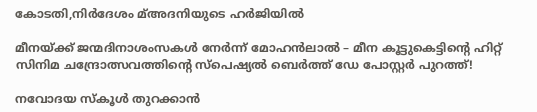കോടതി,നിര്‍ദേശം മ്അദനിയുടെ ഹര്‍ജിയില്‍

മീനയ്‌ക്ക് ജന്മദിനാശംസകള്‍ നേര്‍ന്ന് മോഹൻലാൽ – മീന കൂട്ടുകെട്ടിന്റെ ഹിറ്റ് സിനിമ ചന്ദ്രോത്സവത്തിന്റെ സ്പെഷ്യൽ ബെർത്ത് ഡേ പോസ്റ്റർ പുറത്ത്!

നവോദയ സ്കൂൾ തുറക്കാൻ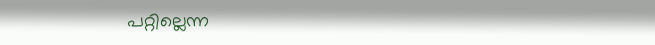പറ്റില്ലെന്ന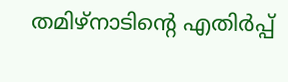തമിഴ്നാടിന്റെ എതിർപ്പ്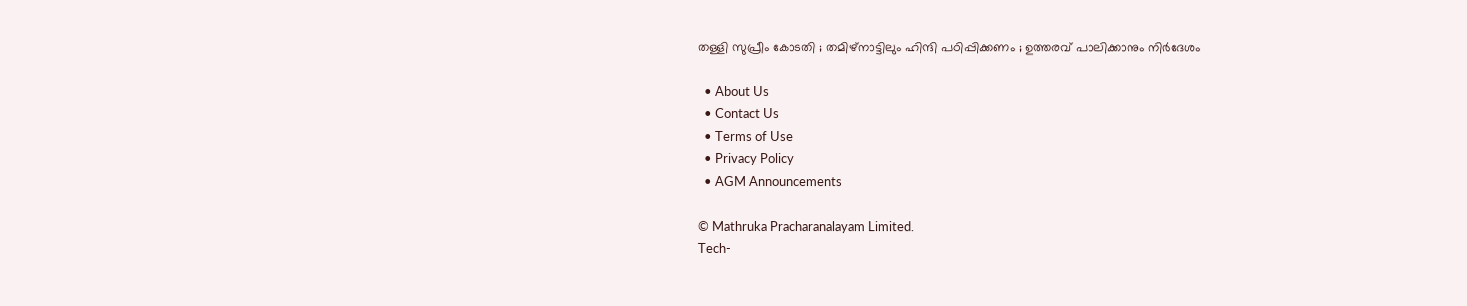തള്ളി സുപ്രീം കോടതി ; തമിഴ്നാട്ടിലും ഹിന്ദി പഠിപ്പിക്കണം ; ഉത്തരവ് പാലിക്കാനും നിർദേശം

  • About Us
  • Contact Us
  • Terms of Use
  • Privacy Policy
  • AGM Announcements

© Mathruka Pracharanalayam Limited.
Tech-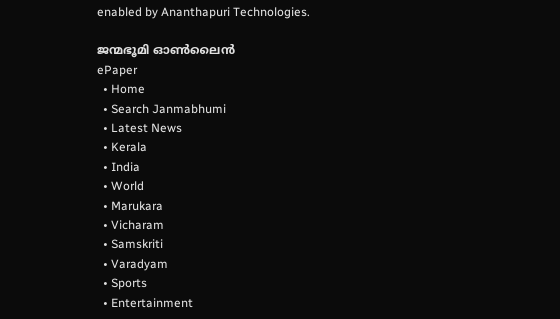enabled by Ananthapuri Technologies.

ജന്മഭൂമി ഓണ്‍ലൈന്‍
ePaper
  • Home
  • Search Janmabhumi
  • Latest News
  • Kerala
  • India
  • World
  • Marukara
  • Vicharam
  • Samskriti
  • Varadyam
  • Sports
  • Entertainment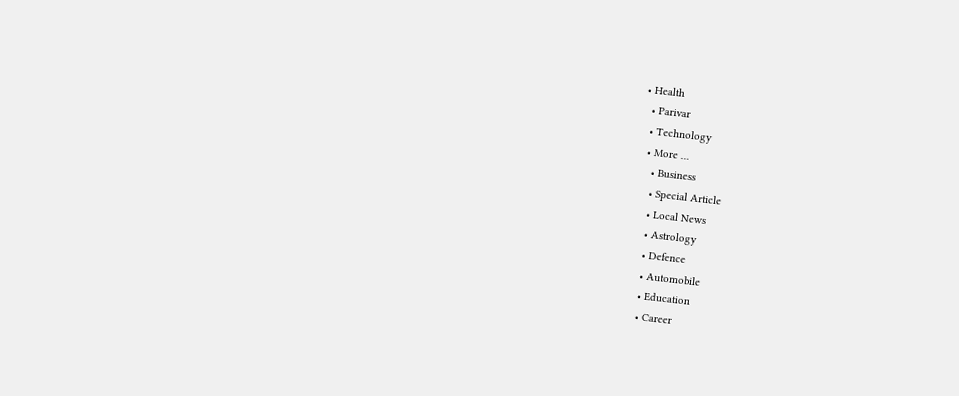• Health
  • Parivar
  • Technology
  • More …
    • Business
    • Special Article
    • Local News
    • Astrology
    • Defence
    • Automobile
    • Education
    • Career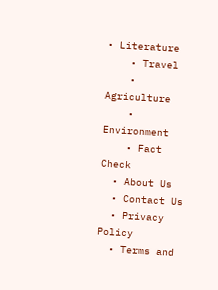• Literature
    • Travel
    • Agriculture
    • Environment
    • Fact Check
  • About Us
  • Contact Us
  • Privacy Policy
  • Terms and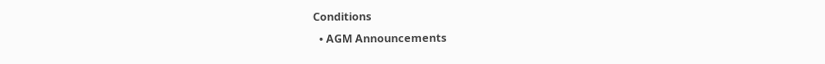Conditions
  • AGM Announcements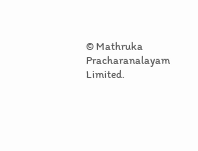© Mathruka Pracharanalayam Limited.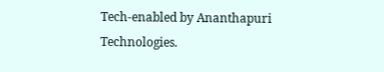Tech-enabled by Ananthapuri Technologies.